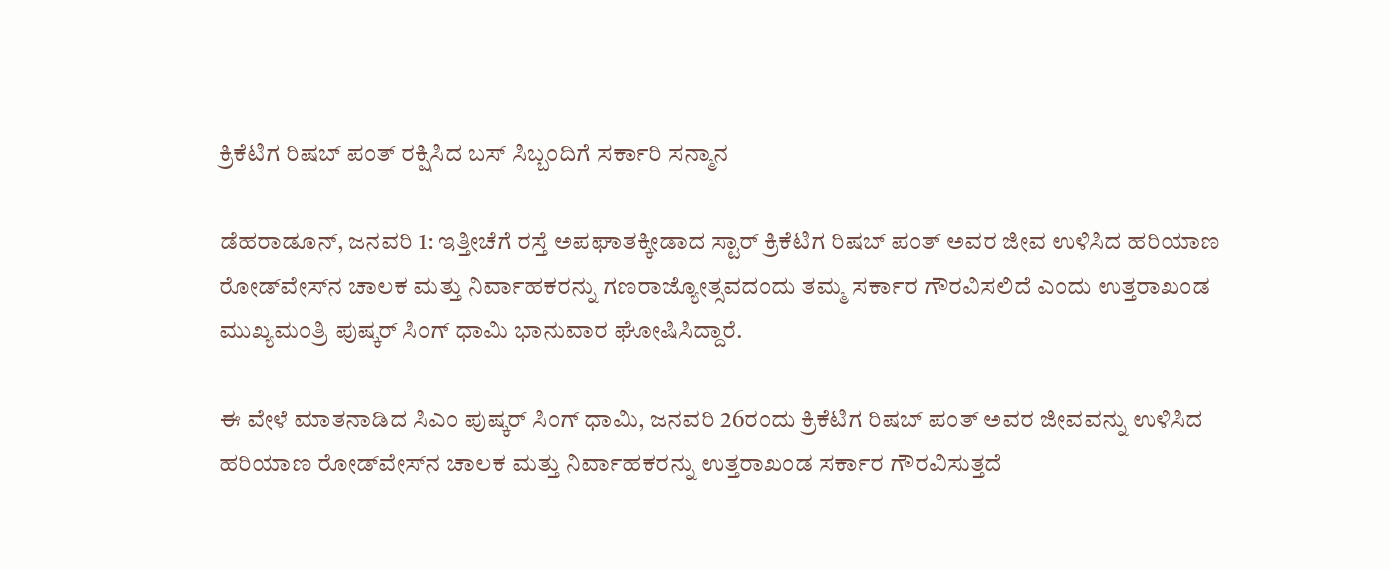ಕ್ರಿಕೆಟಿಗ ರಿಷಬ್ ಪಂತ್ ರಕ್ಷಿಸಿದ ಬಸ್ ಸಿಬ್ಬಂದಿಗೆ ಸರ್ಕಾರಿ ಸನ್ಮಾನ

ಡೆಹರಾಡೂನ್‌, ಜನವರಿ 1: ಇತ್ತೀಚೆಗೆ ರಸ್ತೆ ಅಪಘಾತಕ್ಕೀಡಾದ ಸ್ಟಾರ್ ಕ್ರಿಕೆಟಿಗ ರಿಷಬ್ ಪಂತ್ ಅವರ ಜೀವ ಉಳಿಸಿದ ಹರಿಯಾಣ ರೋಡ್‌ವೇಸ್‌ನ ಚಾಲಕ ಮತ್ತು ನಿರ್ವಾಹಕರನ್ನು ಗಣರಾಜ್ಯೋತ್ಸವದಂದು ತಮ್ಮ ಸರ್ಕಾರ ಗೌರವಿಸಲಿದೆ ಎಂದು ಉತ್ತರಾಖಂಡ ಮುಖ್ಯಮಂತ್ರಿ ಪುಷ್ಕರ್ ಸಿಂಗ್ ಧಾಮಿ ಭಾನುವಾರ ಘೋಷಿಸಿದ್ದಾರೆ.

ಈ ವೇಳೆ ಮಾತನಾಡಿದ ಸಿಎಂ ಪುಷ್ಕರ್‌ ಸಿಂಗ್‌ ಧಾಮಿ, ಜನವರಿ 26ರಂದು ಕ್ರಿಕೆಟಿಗ ರಿಷಬ್ ಪಂತ್ ಅವರ ಜೀವವನ್ನು ಉಳಿಸಿದ ಹರಿಯಾಣ ರೋಡ್‌ವೇಸ್‌ನ ಚಾಲಕ ಮತ್ತು ನಿರ್ವಾಹಕರನ್ನು ಉತ್ತರಾಖಂಡ ಸರ್ಕಾರ ಗೌರವಿಸುತ್ತದೆ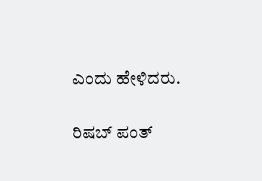ಎಂದು ಹೇಳಿದರು.

ರಿಷಬ್ ಪಂತ್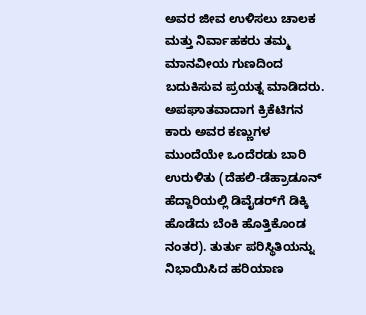ಅವರ ಜೀವ ಉಳಿಸಲು ಚಾಲಕ ಮತ್ತು ನಿರ್ವಾಹಕರು ತಮ್ಮ ಮಾನವೀಯ ಗುಣದಿಂದ ಬದುಕಿಸುವ ಪ್ರಯತ್ನ ಮಾಡಿದರು. ಅಪಘಾತವಾದಾಗ ಕ್ರಿಕೆಟಿಗನ ಕಾರು ಅವರ ಕಣ್ಣುಗಳ ಮುಂದೆಯೇ ಒಂದೆರಡು ಬಾರಿ ಉರುಳಿತು (ದೆಹಲಿ-ಡೆಹ್ರಾಡೂನ್ ಹೆದ್ದಾರಿಯಲ್ಲಿ ಡಿವೈಡರ್‌ಗೆ ಡಿಕ್ಕಿ ಹೊಡೆದು ಬೆಂಕಿ ಹೊತ್ತಿಕೊಂಡ ನಂತರ). ತುರ್ತು ಪರಿಸ್ಥಿತಿಯನ್ನು ನಿಭಾಯಿಸಿದ ಹರಿಯಾಣ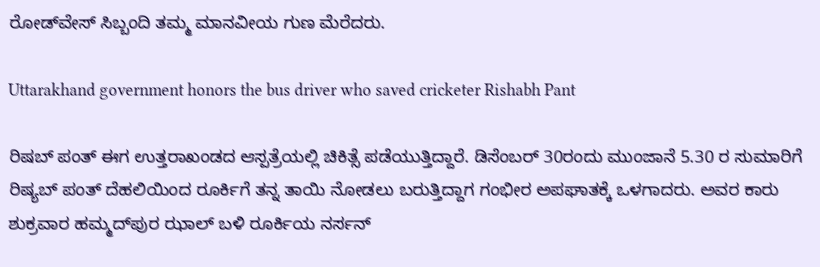ರೋಡ್‌ವೇಸ್ ಸಿಬ್ಬಂದಿ ತಮ್ಮ ಮಾನವೀಯ ಗುಣ ಮೆರೆದರು.

Uttarakhand government honors the bus driver who saved cricketer Rishabh Pant

ರಿಷಬ್ ಪಂತ್ ಈಗ ಉತ್ತರಾಖಂಡದ ಆಸ್ಪತ್ರೆಯಲ್ಲಿ ಚಿಕಿತ್ಸೆ ಪಡೆಯುತ್ತಿದ್ದಾರೆ. ಡಿಸೆಂಬರ್ 30ರಂದು ಮುಂಜಾನೆ 5.30 ರ ಸುಮಾರಿಗೆ ರಿಷ್ಯಬ್‌ ಪಂತ್ ದೆಹಲಿಯಿಂದ ರೂರ್ಕಿಗೆ ತನ್ನ ತಾಯಿ ನೋಡಲು ಬರುತ್ತಿದ್ದಾಗ ಗಂಭೀರ ಅಪಘಾತಕ್ಕೆ ಒಳಗಾದರು. ಅವರ ಕಾರು ಶುಕ್ರವಾರ ಹಮ್ಮದ್‌ಪುರ ಝಾಲ್ ಬಳಿ ರೂರ್ಕಿಯ ನರ್ಸನ್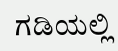ಗಡಿಯಲ್ಲಿ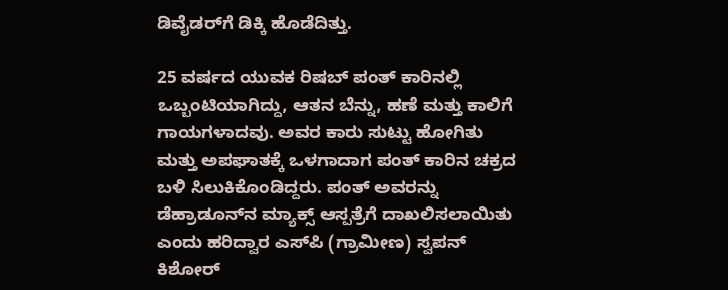ಡಿವೈಡರ್‌ಗೆ ಡಿಕ್ಕಿ ಹೊಡೆದಿತ್ತು.

25 ವರ್ಷದ ಯುವಕ ರಿಷಬ್ ಪಂತ್ ಕಾರಿನಲ್ಲಿ ಒಬ್ಬಂಟಿಯಾಗಿದ್ದು, ಆತನ ಬೆನ್ನು, ಹಣೆ ಮತ್ತು ಕಾಲಿಗೆ ಗಾಯಗಳಾದವು. ಅವರ ಕಾರು ಸುಟ್ಟು ಹೋಗಿತು ಮತ್ತು ಅಪಘಾತಕ್ಕೆ ಒಳಗಾದಾಗ ಪಂತ್ ಕಾರಿನ ಚಕ್ರದ ಬಳಿ ಸಿಲುಕಿಕೊಂಡಿದ್ದರು. ಪಂತ್ ಅವರನ್ನು ಡೆಹ್ರಾಡೂನ್‌ನ ಮ್ಯಾಕ್ಸ್ ಆಸ್ಪತ್ರೆಗೆ ದಾಖಲಿಸಲಾಯಿತು ಎಂದು ಹರಿದ್ವಾರ ಎಸ್‌ಪಿ (ಗ್ರಾಮೀಣ) ಸ್ವಪನ್ ಕಿಶೋರ್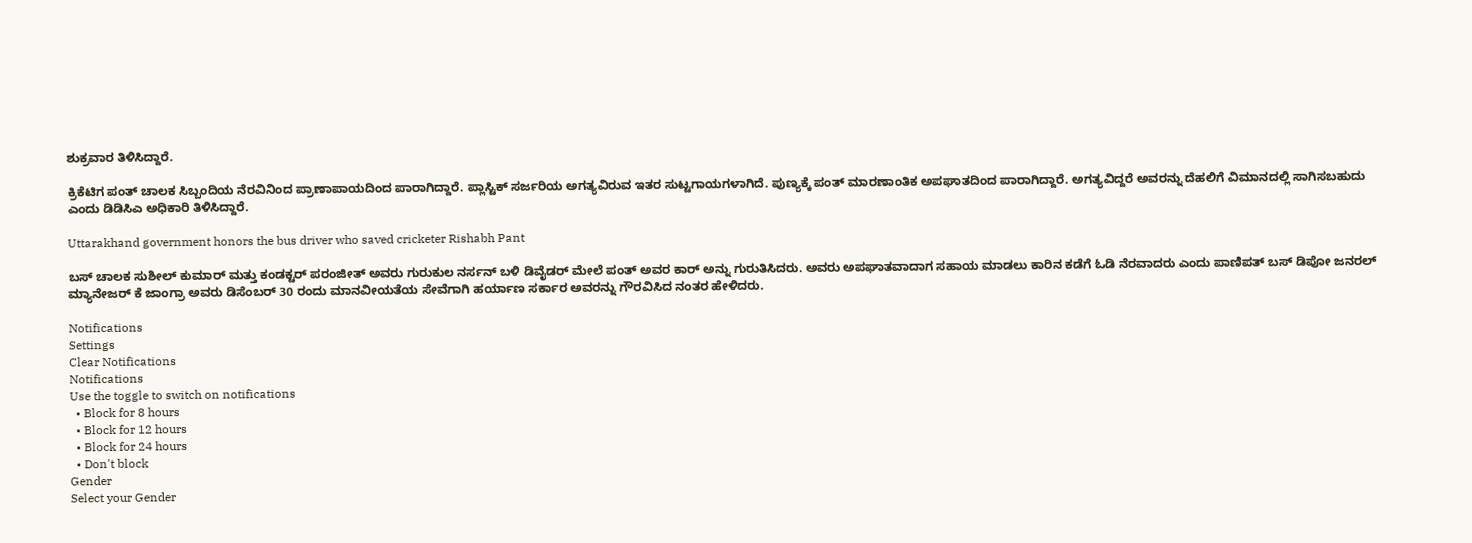ಶುಕ್ರವಾರ ತಿಳಿಸಿದ್ದಾರೆ.

ಕ್ರಿಕೆಟಿಗ ಪಂತ್‌ ಚಾಲಕ ಸಿಬ್ಬಂದಿಯ ನೆರವಿನಿಂದ ಪ್ರಾಣಾಪಾಯದಿಂದ ಪಾರಾಗಿದ್ದಾರೆ. ಪ್ಲಾಸ್ಟಿಕ್ ಸರ್ಜರಿಯ ಅಗತ್ಯವಿರುವ ಇತರ ಸುಟ್ಟಗಾಯಗಳಾಗಿದೆ. ಪುಣ್ಯಕ್ಕೆ ಪಂತ್ ಮಾರಣಾಂತಿಕ ಅಪಘಾತದಿಂದ ಪಾರಾಗಿದ್ದಾರೆ. ಅಗತ್ಯವಿದ್ದರೆ ಅವರನ್ನು ದೆಹಲಿಗೆ ವಿಮಾನದಲ್ಲಿ ಸಾಗಿಸಬಹುದು ಎಂದು ಡಿಡಿಸಿಎ ಅಧಿಕಾರಿ ತಿಳಿಸಿದ್ದಾರೆ.

Uttarakhand government honors the bus driver who saved cricketer Rishabh Pant

ಬಸ್ ಚಾಲಕ ಸುಶೀಲ್ ಕುಮಾರ್ ಮತ್ತು ಕಂಡಕ್ಟರ್ ಪರಂಜೀತ್ ಅವರು ಗುರುಕುಲ ನರ್ಸನ್ ಬಳಿ ಡಿವೈಡರ್ ಮೇಲೆ ಪಂತ್ ಅವರ ಕಾರ್ ಅನ್ನು ಗುರುತಿಸಿದರು. ಅವರು ಅಪಘಾತವಾದಾಗ ಸಹಾಯ ಮಾಡಲು ಕಾರಿನ ಕಡೆಗೆ ಓಡಿ ನೆರವಾದರು ಎಂದು ಪಾಣಿಪತ್ ಬಸ್ ಡಿಪೋ ಜನರಲ್ ಮ್ಯಾನೇಜರ್ ಕೆ ಜಾಂಗ್ರಾ ಅವರು ಡಿಸೆಂಬರ್ 30 ರಂದು ಮಾನವೀಯತೆಯ ಸೇವೆಗಾಗಿ ಹರ್ಯಾಣ ಸರ್ಕಾರ ಅವರನ್ನು ಗೌರವಿಸಿದ ನಂತರ ಹೇಳಿದರು.

Notifications
Settings
Clear Notifications
Notifications
Use the toggle to switch on notifications
  • Block for 8 hours
  • Block for 12 hours
  • Block for 24 hours
  • Don't block
Gender
Select your Gender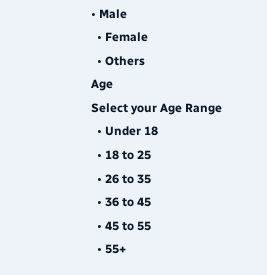• Male
  • Female
  • Others
Age
Select your Age Range
  • Under 18
  • 18 to 25
  • 26 to 35
  • 36 to 45
  • 45 to 55
  • 55+